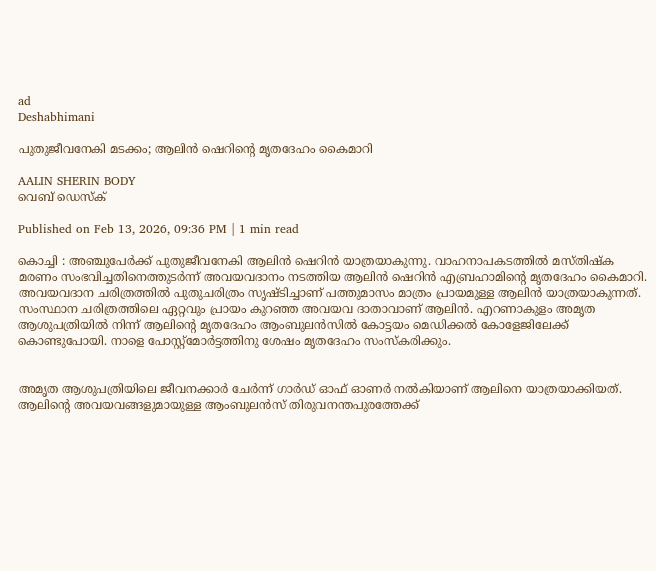ad
Deshabhimani

പുതുജീവനേകി മടക്കം; ആലിൻ ഷെറിന്റെ മൃതദേഹം കൈമാറി

AALIN SHERIN BODY
വെബ് ഡെസ്ക്

Published on Feb 13, 2026, 09:36 PM | 1 min read

കൊച്ചി : അഞ്ചുപേർക്ക് പുതുജീവനേകി ആലിൻ ഷെറിൻ യാത്രയാകുന്നു. വാഹനാപകടത്തിൽ മസ്തിഷ്ക മരണം സംഭവിച്ചതിനെത്തുടർന്ന് അവയവദാനം നടത്തിയ ആലിൻ ഷെറിൻ എബ്രഹാമിന്റെ മൃതദേഹം കൈമാറി. അവയവദാന ചരിത്രത്തിൽ പുതുചരിത്രം സൃഷ്ടിച്ചാണ് പത്തുമാസം മാത്രം പ്രായമുള്ള ആലിൻ യാത്രയാകുന്നത്. സംസ്ഥാന ചരിത്രത്തിലെ ഏറ്റവും പ്രായം കുറഞ്ഞ അവയവ ദാതാവാണ് ആലിൻ. എറണാകുളം അമൃത ആശുപത്രിയിൽ നിന്ന് ആലിന്റെ മൃതദേഹം ആംബുലൻസിൽ കോട്ടയം മെഡിക്കൽ കോളേജിലേക്ക് കൊണ്ടുപോയി. നാളെ പോസ്റ്റ്മോർട്ടത്തിനു ശേഷം മൃതദേഹം സംസ്കരിക്കും.


അമൃത ആശുപത്രിയിലെ ജീവനക്കാർ ചേർന്ന് ഗാർഡ് ഓഫ് ഓണർ നൽകിയാണ് ആലിനെ യാത്രയാക്കിയത്. ആലിന്റെ അവയവങ്ങളുമായുള്ള ആംബുലൻസ് തിരുവനന്തപുരത്തേക്ക്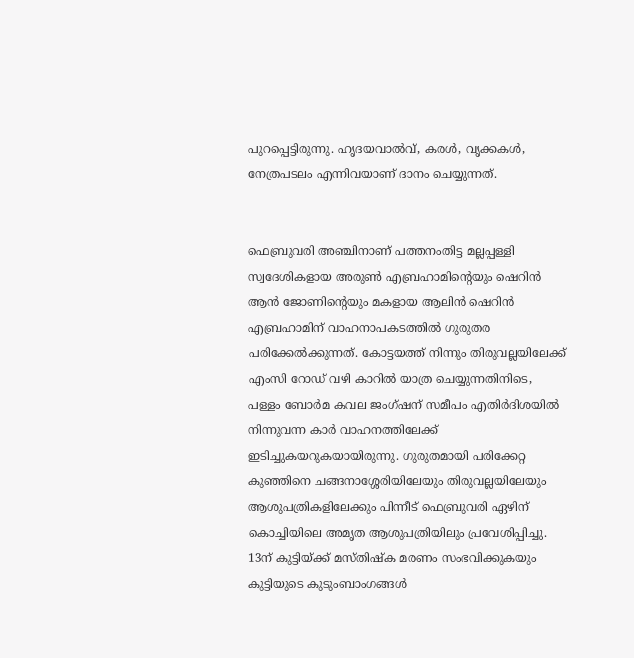പുറപ്പെട്ടിരുന്നു. ഹൃദയവാൽവ്, കരൾ, വൃക്കകൾ, നേത്രപടലം എന്നിവയാണ് ദാനം ചെയ്യുന്നത്.


ഫെബ്രുവരി അഞ്ചിനാണ് പത്തനംതിട്ട മല്ലപ്പള്ളി സ്വദേശികളായ അരുൺ എബ്രഹാമിന്റെയും ഷെറിൻ ആൻ ജോണിന്റെയും മകളായ ആലിൻ ഷെറിൻ എബ്രഹാമിന് വാഹനാപകടത്തിൽ ഗുരുതര പരിക്കേൽക്കുന്നത്. കോട്ടയത്ത് നിന്നും തിരുവല്ലയിലേക്ക് എംസി റോഡ് വഴി കാറിൽ യാത്ര ചെയ്യുന്നതിനിടെ, പള്ളം ബോർമ കവല ജംഗ്ഷന് സമീപം എതിർദിശയിൽ നിന്നുവന്ന കാർ വാഹനത്തിലേക്ക് ഇടിച്ചുകയറുകയായിരുന്നു. ഗുരുതമായി പരിക്കേറ്റ കുഞ്ഞിനെ ചങ്ങനാശ്ശേരിയിലേയും തിരുവല്ലയിലേയും ആശുപത്രികളിലേക്കും പിന്നീട് ഫെബ്രുവരി ഏഴിന് കൊച്ചിയിലെ അമൃത ആശുപത്രിയിലും പ്രവേശിപ്പിച്ചു. 13ന് കുട്ടിയ്ക്ക് മസ്തിഷ്ക മരണം സംഭവിക്കുകയും കുട്ടിയുടെ കുടുംബാംഗങ്ങൾ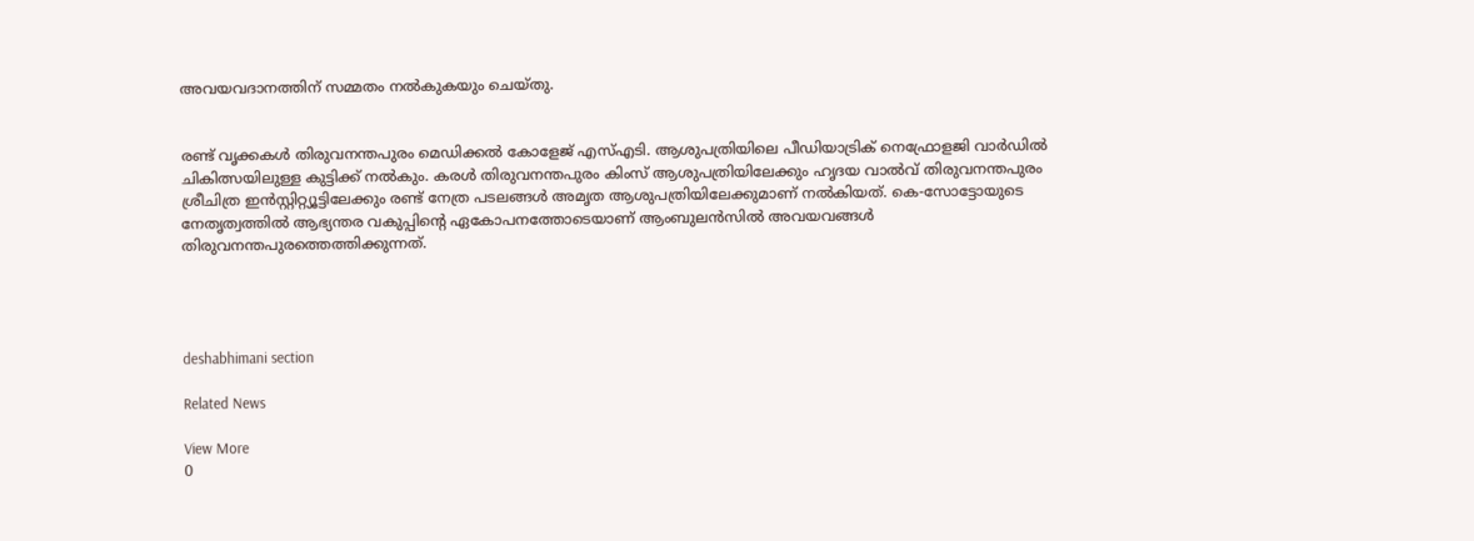അവയവദാനത്തിന് സമ്മതം നൽകുകയും ചെയ്തു.


രണ്ട് വൃക്കകള്‍ തിരുവനന്തപുരം മെഡിക്കല്‍ കോളേജ് എസ്എടി. ആശുപത്രിയിലെ പീഡിയാട്രിക് നെഫ്രോളജി വാര്‍ഡില്‍ ചികിത്സയിലുള്ള കുട്ടിക്ക് നല്‍കും. കരൾ തിരുവനന്തപുരം കിംസ് ആശുപത്രിയിലേക്കും ഹൃദയ വാൽവ് തിരുവനന്തപുരം ശ്രീചിത്ര ഇൻസ്റ്റിറ്റ്യൂട്ടിലേക്കും രണ്ട് നേത്ര പടലങ്ങൾ അമൃത ആശുപത്രിയിലേക്കുമാണ് നൽകിയത്. കെ-സോട്ടോയുടെ നേതൃത്വത്തിൽ ആഭ്യന്തര വകുപ്പിൻ്റെ ഏകോപനത്തോടെയാണ് ആംബുലൻസിൽ അവയവങ്ങൾ തിരുവനന്തപുരത്തെത്തിക്കുന്നത്.




deshabhimani section

Related News

View More
0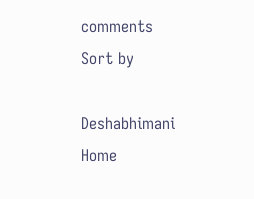comments
Sort by

Deshabhimani
Home